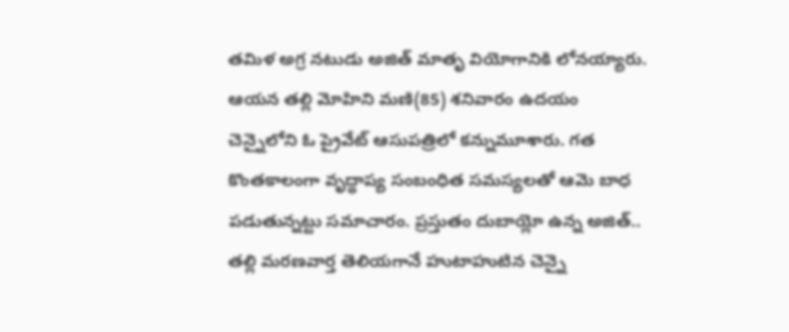తమిళ అగ్ర నటుడు అజిత్ మాతృ వియోగానికి లోనయ్యారు. ఆయన తల్లి మోహిని మణి(85) శనివారం ఉదయం చెన్నైలోని ఓ ప్రైవేట్ ఆసుపత్రిలో కన్నుమూశారు. గత కొంతకాలంగా వృద్ధాప్య సంబంధిత సమస్యలతో ఆమె బాధ పడుతున్నట్టు సమాచారం. ప్రస్తుతం దుబాయ్లో ఉన్న అజిత్.. తల్లి మరణవార్త తెలియగానే హుటాహుటిన చెన్నై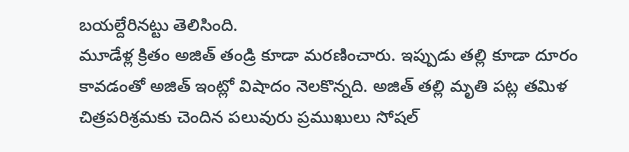బయల్దేరినట్టు తెలిసింది.
మూడేళ్ల క్రితం అజిత్ తండ్రి కూడా మరణించారు. ఇప్పుడు తల్లి కూడా దూరం కావడంతో అజిత్ ఇంట్లో విషాదం నెలకొన్నది. అజిత్ తల్లి మృతి పట్ల తమిళ చిత్రపరిశ్రమకు చెందిన పలువురు ప్రముఖులు సోషల్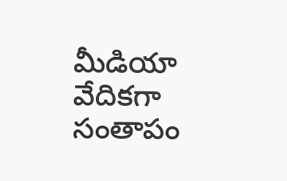మీడియా వేదికగా సంతాపం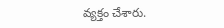వ్యక్తం చేశారు.